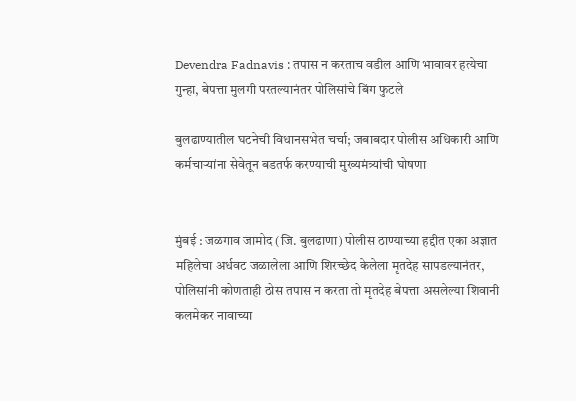Devendra Fadnavis : तपास न करताच वडील आणि भावावर हत्येचा गुन्हा, बेपत्ता मुलगी परतल्यानंतर पोलिसांचे बिंग फुटले

बुलढाण्यातील घटनेची विधानसभेत चर्चा; जबाबदार पोलीस अधिकारी आणि कर्मचाऱ्यांना सेवेतून बडतर्फ करण्याची मुख्यमंत्र्यांची घोषणा


मुंबई : जळगाव जामोद (जि. बुलढाणा) पोलीस ठाण्याच्या हद्दीत एका अज्ञात महिलेचा अर्धवट जळालेला आणि शिरच्छेद केलेला मृतदेह सापडल्यानंतर, पोलिसांनी कोणताही ठोस तपास न करता तो मृतदेह बेपत्ता असलेल्या शिवानी कलमेकर नावाच्या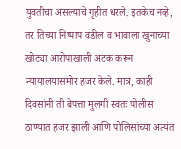युवतीचा असल्याचे गृहीत धरले. इतकेच नव्हे, तर तिच्या निष्पाप वडील व भावाला खुनाच्या खोट्या आरोपाखाली अटक करून न्यायालयासमोर हजर केले. मात्र, काही दिवसांनी ती बेपत्ता मुलगी स्वतः पोलीस ठाण्यात हजर झाली आणि पोलिसांच्या अत्यंत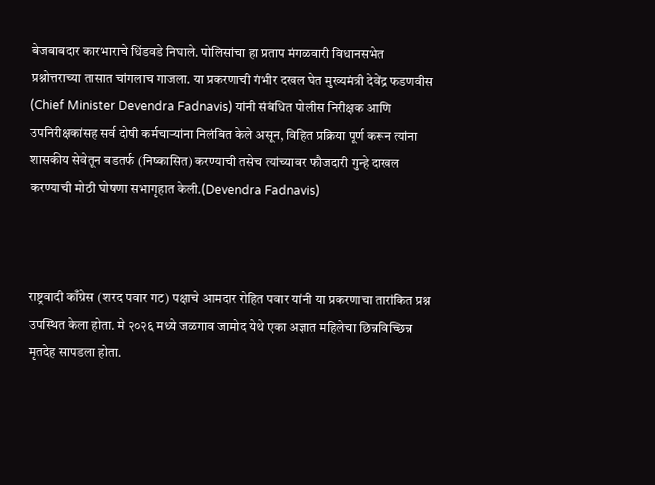बेजबाबदार कारभाराचे धिंडवडे निघाले. पोलिसांचा हा प्रताप मंगळवारी विधानसभेत प्रश्नोत्तराच्या तासात चांगलाच गाजला. या प्रकरणाची गंभीर दखल घेत मुख्यमंत्री देवेंद्र फडणवीस (Chief Minister Devendra Fadnavis) यांनी संबंधित पोलीस निरीक्षक आणि उपनिरीक्षकांसह सर्व दोषी कर्मचाऱ्यांना निलंबित केले असून, विहित प्रक्रिया पूर्ण करून त्यांना शासकीय सेवेतून बडतर्फ (निष्कासित) करण्याची तसेच त्यांच्यावर फौजदारी गुन्हे दाखल करण्याची मोठी घोषणा सभागृहात केली.(Devendra Fadnavis)



राष्ट्रवादी काँग्रेस (शरद पवार गट) पक्षाचे आमदार रोहित पवार यांनी या प्रकरणाचा तारांकित प्रश्न उपस्थित केला होता. मे २०२६ मध्ये जळगाव जामोद येथे एका अज्ञात महिलेचा छिन्नविच्छिन्न मृतदेह सापडला होता.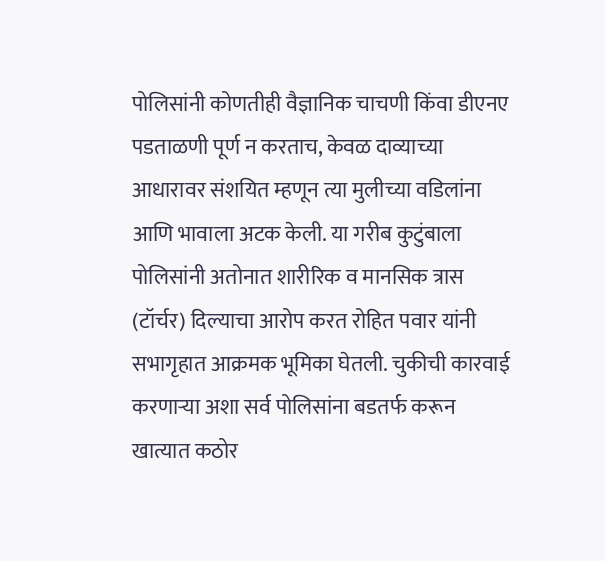पोलिसांनी कोणतीही वैज्ञानिक चाचणी किंवा डीएनए पडताळणी पूर्ण न करताच, केवळ दाव्याच्या आधारावर संशयित म्हणून त्या मुलीच्या वडिलांना आणि भावाला अटक केली. या गरीब कुटुंबाला पोलिसांनी अतोनात शारीरिक व मानसिक त्रास (टॉर्चर) दिल्याचा आरोप करत रोहित पवार यांनी सभागृहात आक्रमक भूमिका घेतली. चुकीची कारवाई करणाऱ्या अशा सर्व पोलिसांना बडतर्फ करून खात्यात कठोर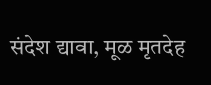संदेश द्यावा, मूळ मृतदेह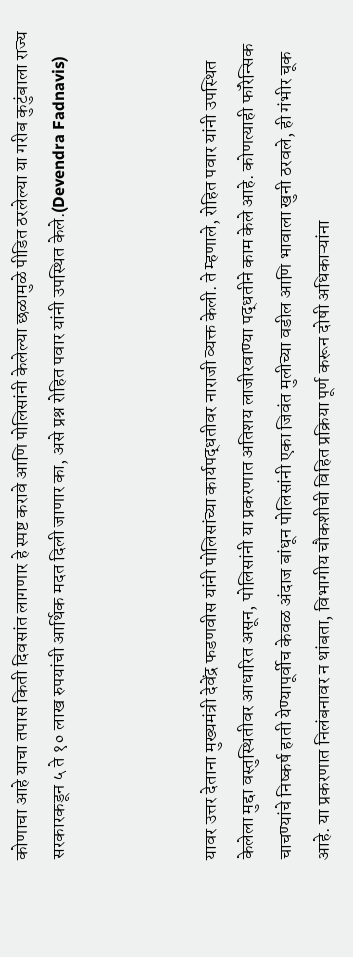कोणाचा आहे याचा तपास किती दिवसांत लागणार हे स्पष्ट करावे आणि पोलिसांनी केलेल्या छळामुळे पीडित ठरलेल्या या गरीब कुटुंबाला राज्य सरकारकडून ५ ते १० लाख रुपयांची आर्थिक मदत दिली जाणार का, असे प्रश्न रोहित पवार यांनी उपस्थित केले.(Devendra Fadnavis)



यावर उत्तर देताना मुख्यमंत्री देवेंद्र फडणवीस यांनी पोलिसांच्या कार्यपद्धतीवर नाराजी व्यक्त केली. ते म्हणाले, रोहित पवार यांनी उपस्थित केलेला मुद्दा वस्तुस्थितीवर आधारित असून, पोलिसांनी या प्रकरणात अतिशय लाजीरवाण्या पद्धतीने काम केले आहे. कोणत्याही फॉरेन्सिक चाचण्यांचे निष्कर्ष हाती येण्यापूर्वीच केवळ अंदाज बांधून पोलिसांनी एका जिवंत मुलीच्या वडील आणि भावाला खुनी ठरवले, ही गंभीर चूक आहे. या प्रकरणात निलंबनावर न थांबता, विभागीय चौकशीची विहित प्रक्रिया पूर्ण करून दोषी अधिकाऱ्यांना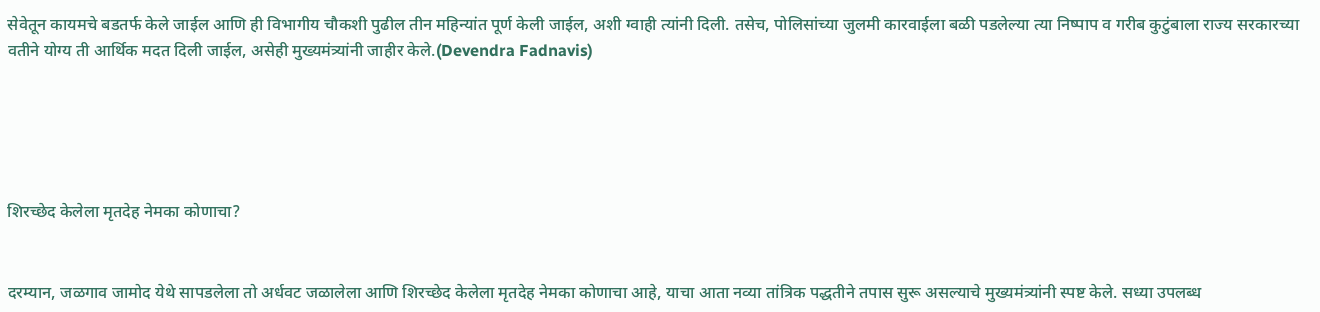सेवेतून कायमचे बडतर्फ केले जाईल आणि ही विभागीय चौकशी पुढील तीन महिन्यांत पूर्ण केली जाईल, अशी ग्वाही त्यांनी दिली. तसेच, पोलिसांच्या जुलमी कारवाईला बळी पडलेल्या त्या निष्पाप व गरीब कुटुंबाला राज्य सरकारच्या वतीने योग्य ती आर्थिक मदत दिली जाईल, असेही मुख्यमंत्र्यांनी जाहीर केले.(Devendra Fadnavis)





शिरच्छेद केलेला मृतदेह नेमका कोणाचा?


दरम्यान, जळगाव जामोद येथे सापडलेला तो अर्धवट जळालेला आणि शिरच्छेद केलेला मृतदेह नेमका कोणाचा आहे, याचा आता नव्या तांत्रिक पद्धतीने तपास सुरू असल्याचे मुख्यमंत्र्यांनी स्पष्ट केले. सध्या उपलब्ध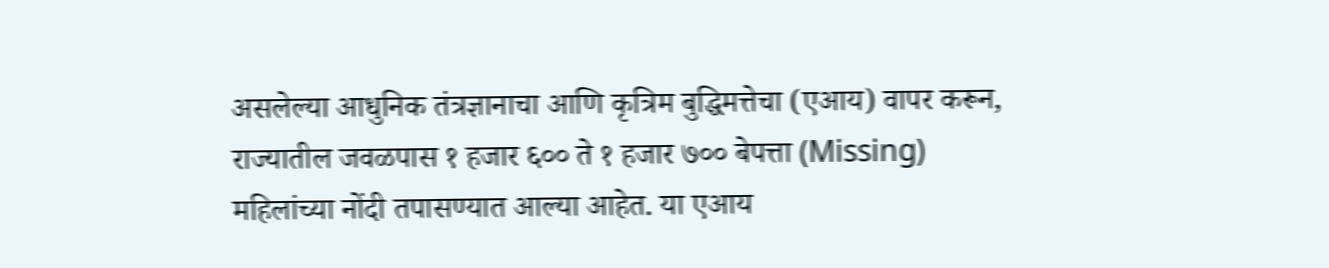असलेल्या आधुनिक तंत्रज्ञानाचा आणि कृत्रिम बुद्धिमत्तेचा (एआय) वापर करून, राज्यातील जवळपास १ हजार ६०० ते १ हजार ७०० बेपत्ता (Missing) महिलांच्या नोंदी तपासण्यात आल्या आहेत. या एआय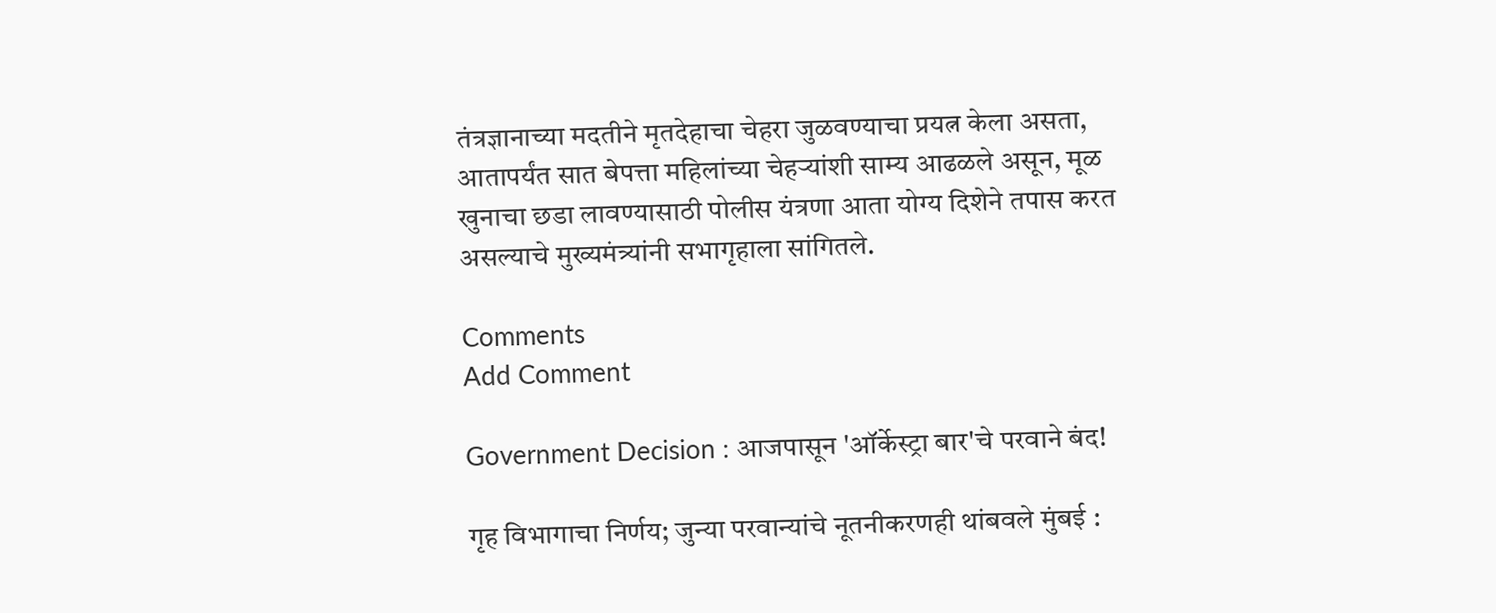तंत्रज्ञानाच्या मदतीने मृतदेहाचा चेहरा जुळवण्याचा प्रयत्न केला असता, आतापर्यंत सात बेपत्ता महिलांच्या चेहऱ्यांशी साम्य आढळले असून, मूळ खुनाचा छडा लावण्यासाठी पोलीस यंत्रणा आता योग्य दिशेने तपास करत असल्याचे मुख्यमंत्र्यांनी सभागृहाला सांगितले.

Comments
Add Comment

Government Decision : आजपासून 'ऑर्केस्ट्रा बार'चे परवाने बंद!

गृह विभागाचा निर्णय; जुन्या परवान्यांचे नूतनीकरणही थांबवले मुंबई :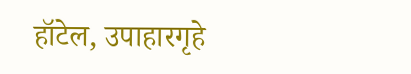हॉटेल, उपाहारगृहे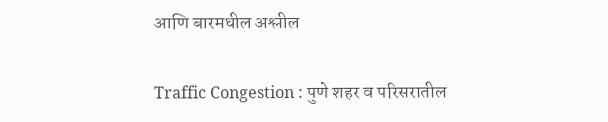आणि बारमधील अश्लील

Traffic Congestion : पुणे शहर व परिसरातील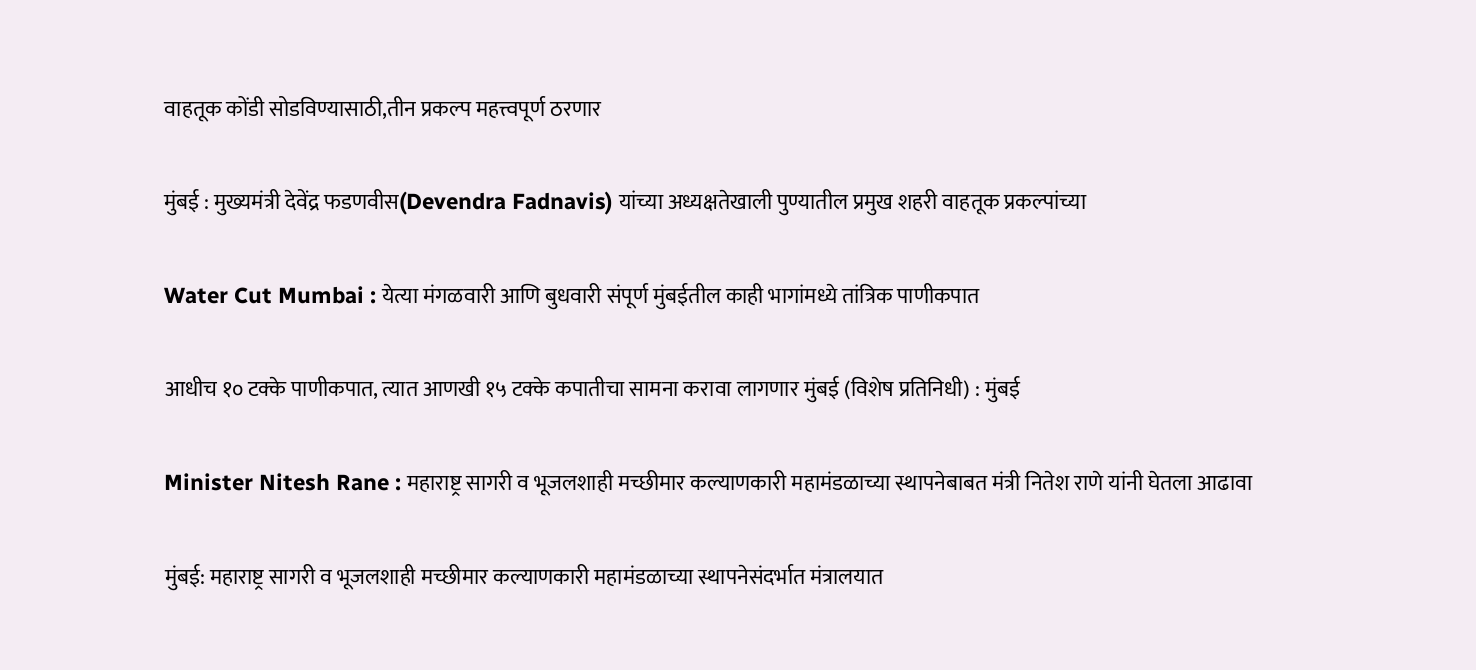वाहतूक कोंडी सोडविण्यासाठी,तीन प्रकल्प महत्त्वपूर्ण ठरणार

मुंबई : मुख्यमंत्री देवेंद्र फडणवीस(Devendra Fadnavis) यांच्या अध्यक्षतेखाली पुण्यातील प्रमुख शहरी वाहतूक प्रकल्पांच्या

Water Cut Mumbai : येत्या मंगळवारी आणि बुधवारी संपूर्ण मुंबईतील काही भागांमध्ये तांत्रिक पाणीकपात

आधीच १० टक्के पाणीकपात, त्यात आणखी १५ टक्के कपातीचा सामना करावा लागणार मुंबई (विशेष प्रतिनिधी) : मुंबई

Minister Nitesh Rane : महाराष्ट्र सागरी व भूजलशाही मच्छीमार कल्याणकारी महामंडळाच्या स्थापनेबाबत मंत्री नितेश राणे यांनी घेतला आढावा

मुंबई: महाराष्ट्र सागरी व भूजलशाही मच्छीमार कल्याणकारी महामंडळाच्या स्थापनेसंदर्भात मंत्रालयात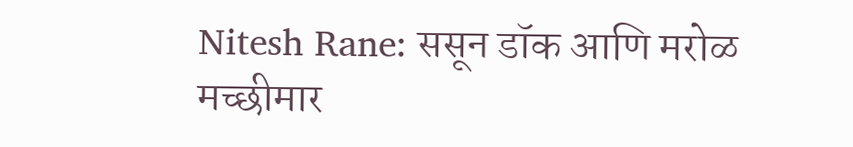Nitesh Rane: ससून डॉक आणि मरोळ मच्छीमार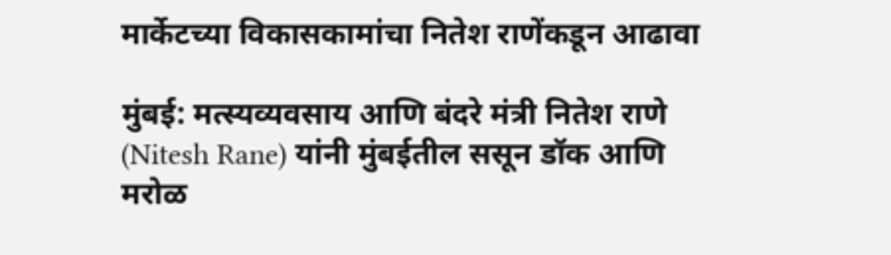मार्केटच्या विकासकामांचा नितेश राणेंकडून आढावा

मुंबई: मत्स्यव्यवसाय आणि बंदरे मंत्री नितेश राणे (Nitesh Rane) यांनी मुंबईतील ससून डॉक आणि मरोळ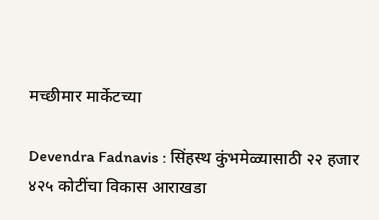मच्छीमार मार्केटच्या

Devendra Fadnavis : सिंहस्थ कुंभमेळ्यासाठी २२ हजार ४२५ कोटींचा विकास आराखडा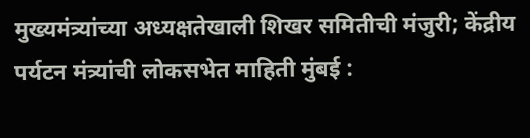मुख्यमंत्र्यांच्या अध्यक्षतेखाली शिखर समितीची मंजुरी; केंद्रीय पर्यटन मंत्र्यांची लोकसभेत माहिती मुंबई :